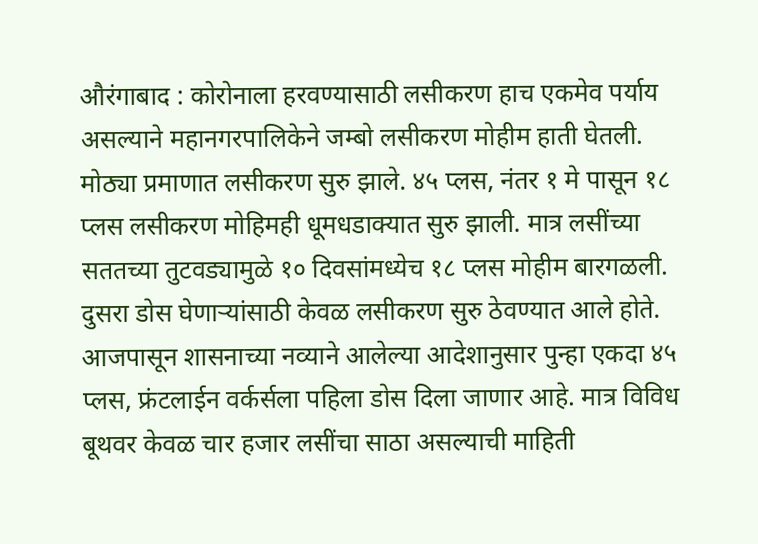औरंगाबाद : कोरोनाला हरवण्यासाठी लसीकरण हाच एकमेव पर्याय असल्याने महानगरपालिकेने जम्बो लसीकरण मोहीम हाती घेतली. मोठ्या प्रमाणात लसीकरण सुरु झाले. ४५ प्लस, नंतर १ मे पासून १८ प्लस लसीकरण मोहिमही धूमधडाक्यात सुरु झाली. मात्र लसींच्या सततच्या तुटवड्यामुळे १० दिवसांमध्येच १८ प्लस मोहीम बारगळली. दुसरा डोस घेणाऱ्यांसाठी केवळ लसीकरण सुरु ठेवण्यात आले होते.
आजपासून शासनाच्या नव्याने आलेल्या आदेशानुसार पुन्हा एकदा ४५ प्लस, फ्रंटलाईन वर्कर्सला पहिला डोस दिला जाणार आहे. मात्र विविध बूथवर केवळ चार हजार लसींचा साठा असल्याची माहिती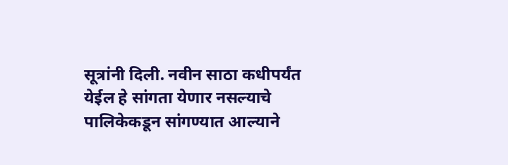सूत्रांनी दिली. नवीन साठा कधीपर्यंत येईल हे सांगता येणार नसल्याचे पालिकेकडून सांगण्यात आल्याने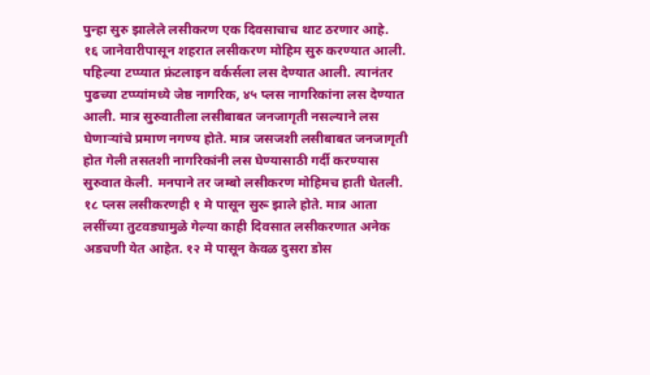पुन्हा सुरु झालेले लसीकरण एक दिवसाचाच थाट ठरणार आहे.
१६ जानेवारीपासून शहरात लसीकरण मोहिम सुरु करण्यात आली. पहिल्या टप्प्यात फ्रंटलाइन वर्कर्सला लस देण्यात आली. त्यानंतर पुढच्या टप्प्यांमध्ये जेष्ठ नागरिक, ४५ प्लस नागरिकांना लस देण्यात आली. मात्र सुरुवातीला लसीबाबत जनजागृती नसल्याने लस घेणाऱ्यांचे प्रमाण नगण्य होते. मात्र जसजशी लसीबाबत जनजागृती होत गेली तसतशी नागरिकांनी लस घेण्यासाठी गर्दी करण्यास सुरुवात केली. मनपाने तर जम्बो लसीकरण मोहिमच हाती घेतली.
१८ प्लस लसीकरणही १ मे पासून सुरू झाले होते. मात्र आता लसींच्या तुटवड्यामुळे गेल्या काही दिवसात लसीकरणात अनेक अडचणी येत आहेत. १२ मे पासून केवळ दुसरा डोस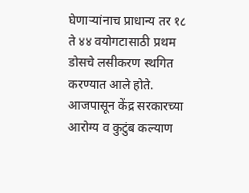घेणाऱ्यांनाच प्राधान्य तर १८ ते ४४ वयोगटासाठी प्रथम डोसचे लसीकरण स्थगित करण्यात आले होते. आजपासून केंद्र सरकारच्या आरोग्य व कुटुंब कल्याण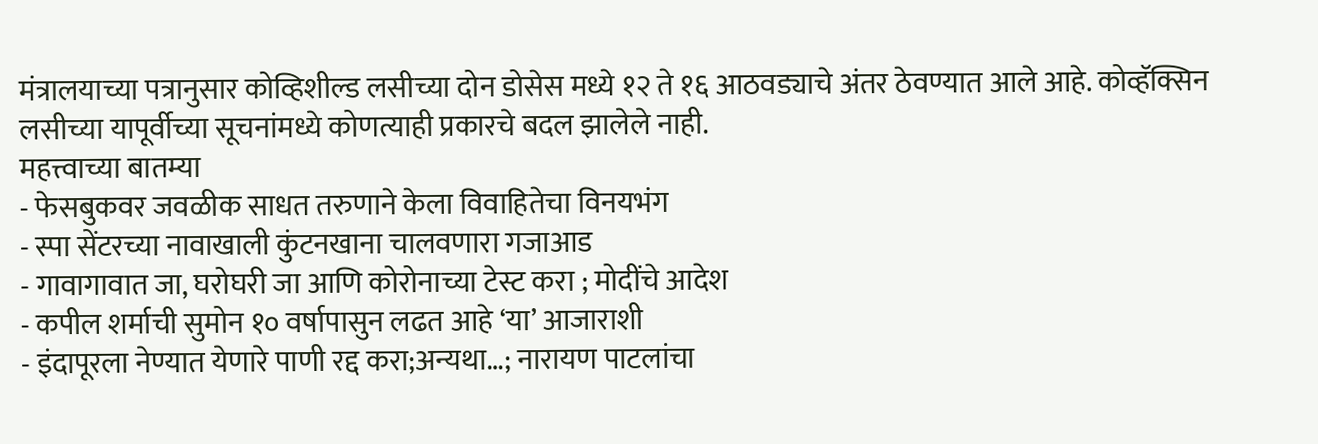मंत्रालयाच्या पत्रानुसार कोव्हिशील्ड लसीच्या दोन डोसेस मध्ये १२ ते १६ आठवड्याचे अंतर ठेवण्यात आले आहे. कोव्हॅक्सिन लसीच्या यापूर्वीच्या सूचनांमध्ये कोणत्याही प्रकारचे बदल झालेले नाही.
महत्त्वाच्या बातम्या
- फेसबुकवर जवळीक साधत तरुणाने केला विवाहितेचा विनयभंग
- स्पा सेंटरच्या नावाखाली कुंटनखाना चालवणारा गजाआड
- गावागावात जा, घरोघरी जा आणि कोरोनाच्या टेस्ट करा ; मोदींचे आदेश
- कपील शर्माची सुमोन १० वर्षापासुन लढत आहे ‘या’ आजाराशी
- इंदापूरला नेण्यात येणारे पाणी रद्द करा;अन्यथा…; नारायण पाटलांचा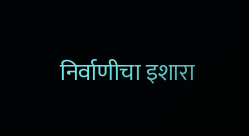निर्वाणीचा इशारा